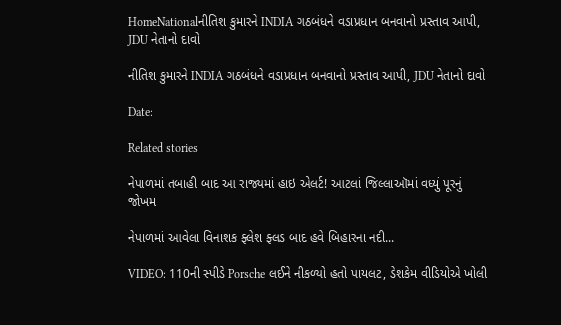HomeNationalનીતિશ કુમારને INDIA ગઠબંધને વડાપ્રધાન બનવાનો પ્રસ્તાવ આપી, JDU નેતાનો દાવો

નીતિશ કુમારને INDIA ગઠબંધને વડાપ્રધાન બનવાનો પ્રસ્તાવ આપી, JDU નેતાનો દાવો

Date:

Related stories

નેપાળમાં તબાહી બાદ આ રાજ્યમાં હાઇ એલર્ટ! આટલાં જિલ્લાઑમાં વધ્યું પૂરનું જોખમ

નેપાળમાં આવેલા વિનાશક ફ્લેશ ફ્લડ બાદ હવે બિહારના નદી...

VIDEO: 110ની સ્પીડે Porsche લઈને નીકળ્યો હતો પાયલટ, ડેશકેમ વીડિયોએ ખોલી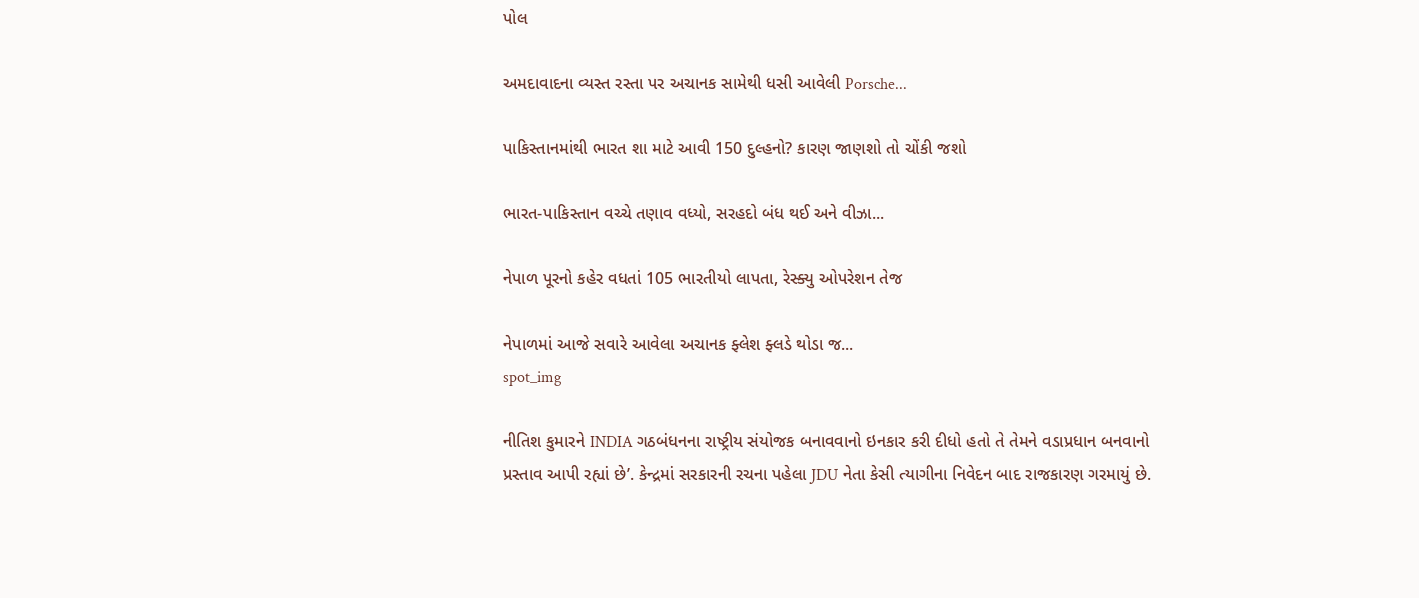પોલ

અમદાવાદના વ્યસ્ત રસ્તા પર અચાનક સામેથી ધસી આવેલી Porsche...

પાકિસ્તાનમાંથી ભારત શા માટે આવી 150 દુલ્હનો? કારણ જાણશો તો ચોંકી જશો

ભારત-પાકિસ્તાન વચ્ચે તણાવ વધ્યો, સરહદો બંધ થઈ અને વીઝા...

નેપાળ પૂરનો કહેર વધતાં 105 ભારતીયો લાપતા, રેસ્ક્યુ ઓપરેશન તેજ

નેપાળમાં આજે સવારે આવેલા અચાનક ફ્લેશ ફ્લડે થોડા જ...
spot_img

નીતિશ કુમારને INDIA ગઠબંધનના રાષ્ટ્રીય સંયોજક બનાવવાનો ઇનકાર કરી દીધો હતો તે તેમને વડાપ્રધાન બનવાનો પ્રસ્તાવ આપી રહ્યાં છે’. કેન્દ્રમાં સરકારની રચના પહેલા JDU નેતા કેસી ત્યાગીના નિવેદન બાદ રાજકારણ ગરમાયું છે.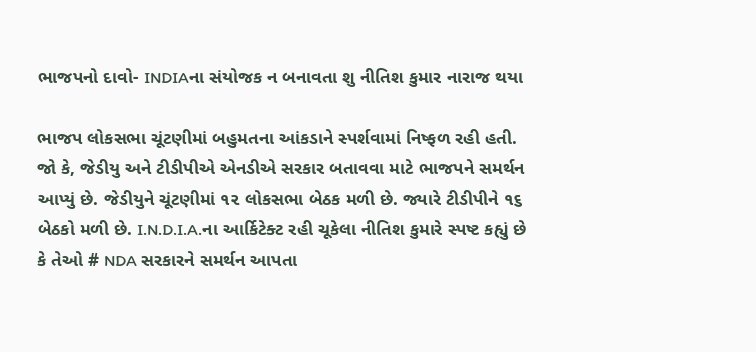ભાજપનો દાવો- INDIAના સંયોજક ન બનાવતા શુ નીતિશ કુમાર નારાજ થયા

ભાજપ લોકસભા ચૂંટણીમાં બહુમતના આંકડાને સ્પર્શવામાં નિષ્ફળ રહી હતી. જો કે, જેડીયુ અને ટીડીપીએ એનડીએ સરકાર બતાવવા માટે ભાજપને સમર્થન આપ્યું છે. જેડીયુને ચૂંટણીમાં ૧૨ લોકસભા બેઠક મળી છે. જ્યારે ટીડીપીને ૧૬ બેઠકો મળી છે. I.N.D.I.A.ના આર્કિટેક્ટ રહી ચૂકેલા નીતિશ કુમારે સ્પષ્ટ કહ્યું છે કે તેઓ # NDA સરકારને સમર્થન આપતા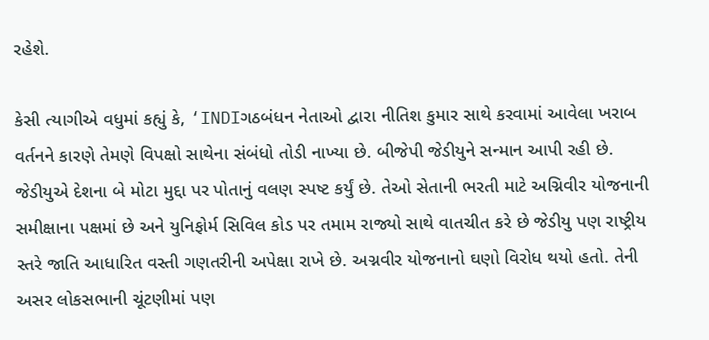રહેશે.

કેસી ત્યાગીએ વધુમાં કહ્યું કે, ‘INDIગઠબંધન નેતાઓ દ્વારા નીતિશ કુમાર સાથે કરવામાં આવેલા ખરાબ વર્તનને કારણે તેમણે વિપક્ષો સાથેના સંબંધો તોડી નાખ્યા છે. બીજેપી જેડીયુને સન્માન આપી રહી છે. જેડીયુએ દેશના બે મોટા મુદ્દા પર પોતાનું વલણ સ્પષ્ટ કર્યું છે. તેઓ સેતાની ભરતી માટે અગ્નિવીર યોજનાની સમીક્ષાના પક્ષમાં છે અને યુનિફોર્મ સિવિલ કોડ પર તમામ રાજ્યો સાથે વાતચીત કરે છે જેડીયુ પણ રાષ્ટ્રીય સ્તરે જાતિ આધારિત વસ્તી ગણતરીની અપેક્ષા રાખે છે. અગ્નવીર યોજનાનો ઘણો વિરોધ થયો હતો. તેની અસર લોકસભાની ચૂંટણીમાં પણ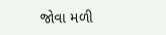જોવા મળી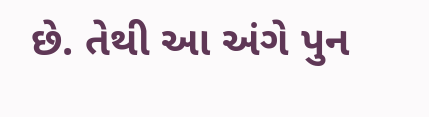છે. તેથી આ અંગે પુન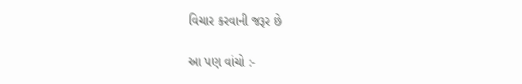વિચાર કરવાની જરૂર છે

આ પણ વાંચો :-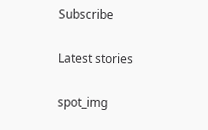Subscribe

Latest stories

spot_img